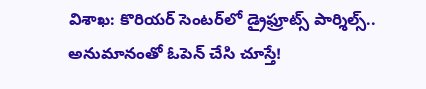విశాఖ: కొరియర్ సెంటర్‌లో డ్రైఫ్రూట్స్ పార్శిల్స్.. అనుమానంతో ఓపెన్ చేసి చూస్తే!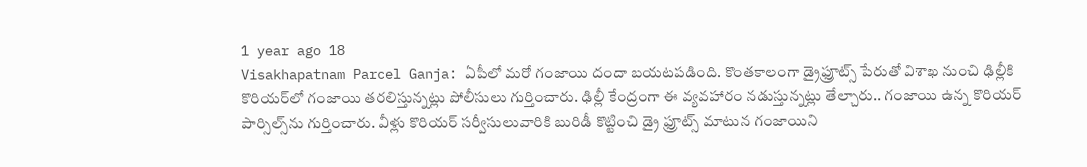1 year ago 18
Visakhapatnam Parcel Ganja: ఏపీలో మరో గంజాయి దందా బయటపడింది. కొంతకాలంగా డ్రైఫ్రూట్స్‌ పేరుతో విశాఖ నుంచి ఢిల్లీకి కొరియర్‌లో గంజాయి తరలిస్తున్నట్లు పోలీసులు గుర్తించారు. ఢిల్లీ కేంద్రంగా ఈ వ్యవహారం నడుస్తున్నట్లు తేల్చారు.. గంజాయి ఉన్న కొరియర్ పార్సిల్స్‌ను గుర్తించారు. వీళ్లు కొరియర్ సర్వీసులువారికి బురిడీ కొట్టించి డ్రై ఫ్రూట్స్ మాటున గంజాయిని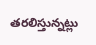తరలిస్తున్నట్లు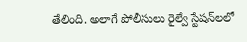తేలింది. అలాగే పోలీసులు రైల్వే స్టేషన్‌లలో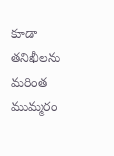కూడా తనిఖీలను మరింత ముమ్మరం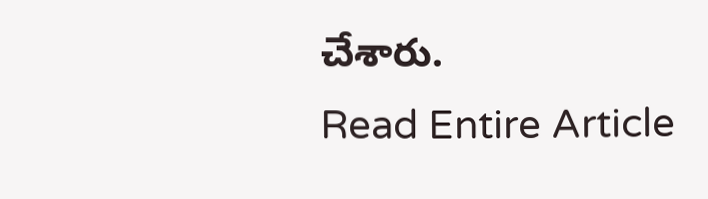చేశారు.
Read Entire Article